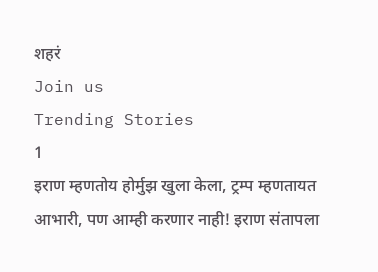शहरं
Join us
Trending Stories
1
इराण म्हणतोय होर्मुझ खुला केला, ट्रम्प म्हणतायत आभारी, पण आम्ही करणार नाही! इराण संतापला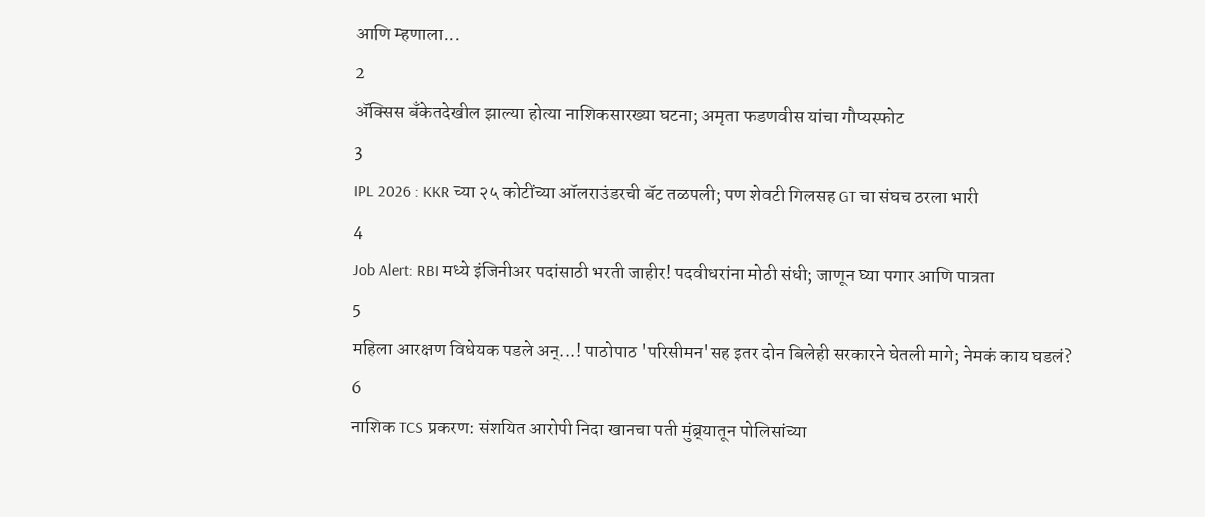आणि म्हणाला...
2
ॲक्सिस बँकेतदेखील झाल्या होत्या नाशिकसारख्या घटना; अमृता फडणवीस यांचा गौप्यस्फोट
3
IPL 2026 : KKR च्या २५ कोटींच्या ऑलराउंडरची बॅट तळपली; पण शेवटी गिलसह GT चा संघच ठरला भारी
4
Job Alert: RBI मध्ये इंजिनीअर पदांसाठी भरती जाहीर! पदवीधरांना मोठी संधी; जाणून घ्या पगार आणि पात्रता
5
महिला आरक्षण विधेयक पडले अन्...! पाठोपाठ 'परिसीमन'सह इतर दोन बिलेही सरकारने घेतली मागे; नेमकं काय घडलं?
6
नाशिक TCS प्रकरण: संशयित आरोपी निदा खानचा पती मुंब्र्यातून पोलिसांच्या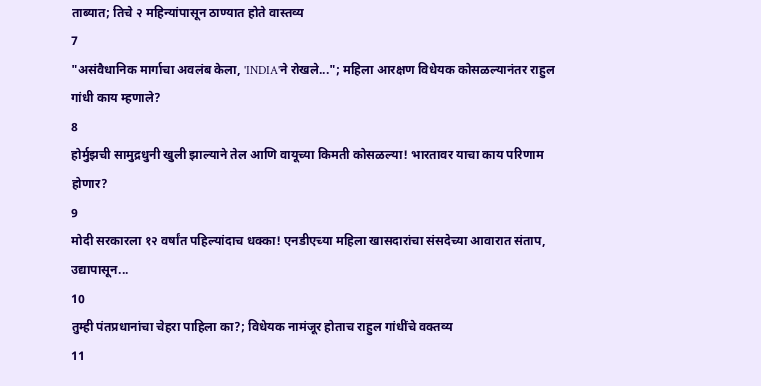ताब्यात; तिचे २ महिन्यांपासून ठाण्यात होते वास्तव्य
7
"असंवैधानिक मार्गाचा अवलंब केला, 'INDIA'ने रोखले..."; महिला आरक्षण विधेयक कोसळल्यानंतर राहुल गांधी काय म्हणाले?
8
होर्मुझची सामुद्रधुनी खुली झाल्याने तेल आणि वायूच्या किमती कोसळल्या! भारतावर याचा काय परिणाम होणार?
9
मोदी सरकारला १२ वर्षांत पहिल्यांदाच धक्का! एनडीएच्या महिला खासदारांचा संसदेच्या आवारात संताप, उद्यापासून...
10
तुम्ही पंतप्रधानांचा चेहरा पाहिला का?; विधेयक नामंजूर होताच राहुल गांधींचे वक्तव्य
11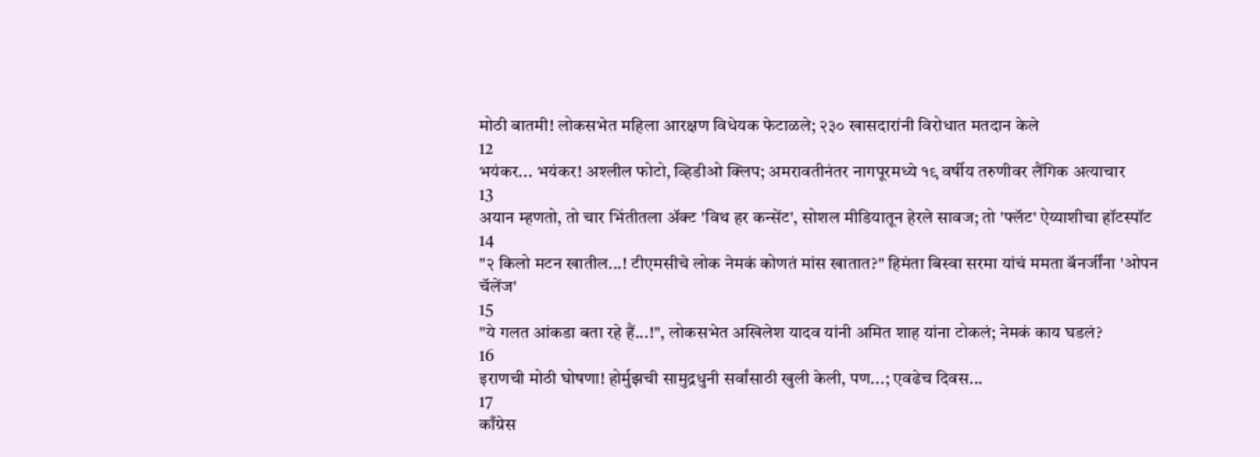मोठी बातमी! लोकसभेत महिला आरक्षण विधेयक फेटाळले; २३० खासदारांनी विरोधात मतदान केले
12
भयंकर... भयंकर! अश्लील फोटो, व्हिडीओ क्लिप; अमरावतीनंतर नागपूरमध्ये १९ वर्षीय तरुणीवर लैंगिक अत्याचार
13
अयान म्हणतो, तो चार भिंतीतला अ‍ॅक्ट 'विथ हर कन्सेंट', सोशल मीडियातून हेरले सावज; तो 'फ्लॅट' ऐय्याशीचा हॉटस्पॉट
14
"२ किलो मटन खातील...! टीएमसीचे लोक नेमकं कोणतं मांस खातात?" हिमंता बिस्वा सरमा यांचं ममता बॅनर्जींना 'ओपन चॅलेंज'
15
"ये गलत आंकडा बता रहे हैं...!", लोकसभेत अखिलेश यादव यांनी अमित शाह यांना टोकलं; नेमकं काय घडलं?
16
इराणची मोठी घोषणा! होर्मुझची सामुद्रधुनी सर्वांसाठी खुली केली, पण...; एवढेच दिवस...
17
काँग्रेस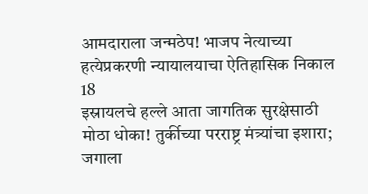आमदाराला जन्मठेप! भाजप नेत्याच्या हत्येप्रकरणी न्यायालयाचा ऐतिहासिक निकाल
18
इस्रायलचे हल्ले आता जागतिक सुरक्षेसाठी मोठा धोका! तुर्कीच्या परराष्ट्र मंत्र्यांचा इशारा; जगाला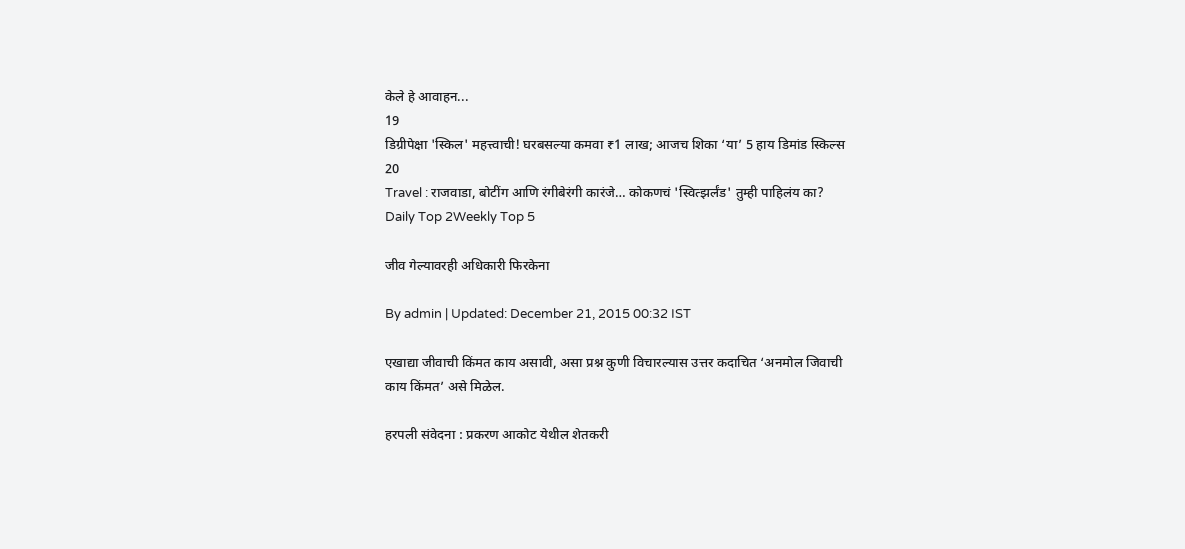केले हे आवाहन...
19
डिग्रीपेक्षा 'स्किल' महत्त्वाची! घरबसल्या कमवा ₹1 लाख; आजच शिका ‘या’ 5 हाय डिमांड स्किल्स
20
Travel : राजवाडा, बोटींग आणि रंगीबेरंगी कारंजे… कोकणचं 'स्वित्झर्लंड' तुम्ही पाहिलंय का?
Daily Top 2Weekly Top 5

जीव गेल्यावरही अधिकारी फिरकेना

By admin | Updated: December 21, 2015 00:32 IST

एखाद्या जीवाची किंमत काय असावी, असा प्रश्न कुणी विचारल्यास उत्तर कदाचित ‘अनमोल जिवाची काय किंमत’ असे मिळेल.

हरपली संवेदना : प्रकरण आकोट येथील शेतकरी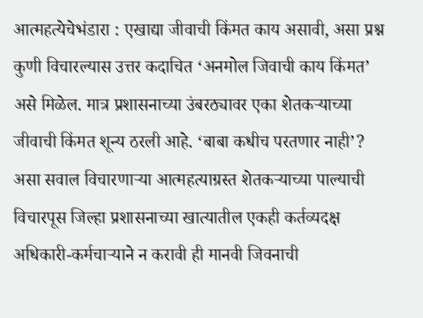आत्महत्येचेभंडारा : एखाद्या जीवाची किंमत काय असावी, असा प्रश्न कुणी विचारल्यास उत्तर कदाचित ‘अनमोल जिवाची काय किंमत’ असे मिळेल. मात्र प्रशासनाच्या उंबरठ्यावर एका शेतकऱ्याच्या जीवाची किंमत शून्य ठरली आहे. ‘बाबा कधीच परतणार नाही’? असा सवाल विचारणाऱ्या आत्महत्याग्रस्त शेतकऱ्याच्या पाल्याची विचारपूस जिल्हा प्रशासनाच्या खात्यातील एकही कर्तव्यदक्ष अधिकारी-कर्मचाऱ्याने न करावी ही मानवी जिवनाची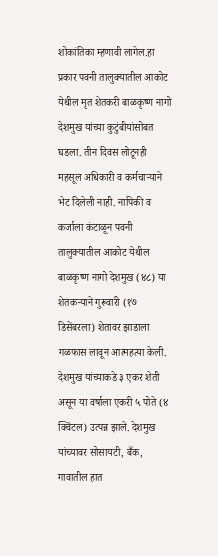शोकांतिका म्हणावी लागेल.हा प्रकार पवनी तालुक्यातील आकोट येथील मृत शेतकरी बाळकृष्ण नागो देशमुख यांच्या कुटुंबीयांसोबत घडला. तीन दिवस लोटूनही महसूल अधिकारी व कर्मचाऱ्याने भेट दिलेली नाही. नापिकी व कर्जाला कंटाळून पवनी तालुक्यातील आकोट येथील बाळकृष्ण नागो देशमुख (४८) या शेतकऱ्याने गुरूवारी (१७ डिसेंबरला) शेतावर झाडाला गळफास लावून आत्महत्या केली. देशमुख यांच्याकडे ३ एकर शेती असून या वर्षाला एकरी ५ पोते (४ क्विंटल) उत्पन्न झाले. देशमुख यांच्यावर सोसायटी, बँक, गावातील हात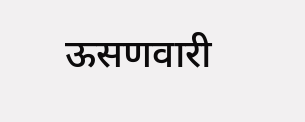ऊसणवारी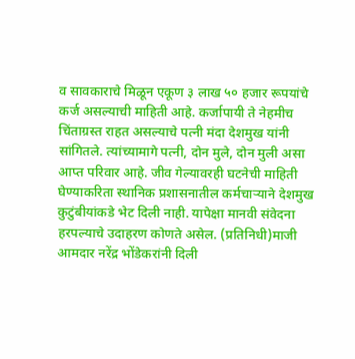व सावकाराचे मिळून एकूण ३ लाख ५० हजार रूपयांचे कर्ज असल्याची माहिती आहे. कर्जापायी ते नेहमीच चिंताग्रस्त राहत असल्याचे पत्नी मंदा देशमुख यांनी सांगितले. त्यांच्यामागे पत्नी, दोन मुले, दोन मुली असा आप्त परिवार आहे. जीव गेल्यावरही घटनेची माहिती घेण्याकरिता स्थानिक प्रशासनातील कर्मचाऱ्याने देशमुख कुटुंबीयांकडे भेट दिली नाही. यापेक्षा मानवी संवेदना हरपल्याचे उदाहरण कोणते असेल. (प्रतिनिधी)माजी आमदार नरेंद्र भोंडेकरांनी दिली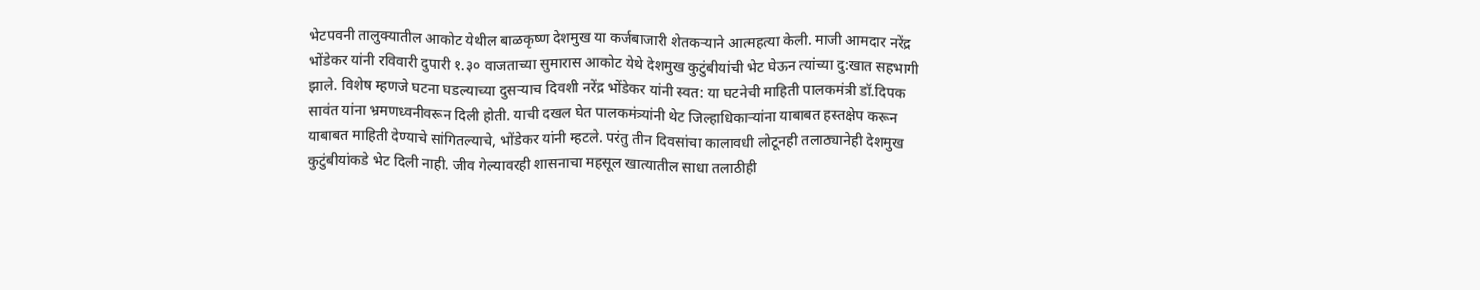भेटपवनी तालुक्यातील आकोट येथील बाळकृष्ण देशमुख या कर्जबाजारी शेतकऱ्याने आत्महत्या केली. माजी आमदार नरेंद्र भोंडेकर यांनी रविवारी दुपारी १.३० वाजताच्या सुमारास आकोट येथे देशमुख कुटुंबीयांची भेट घेऊन त्यांच्या दु:खात सहभागी झाले. विशेष म्हणजे घटना घडल्याच्या दुसऱ्याच दिवशी नरेंद्र भोंडेकर यांनी स्वत: या घटनेची माहिती पालकमंत्री डॉ.दिपक सावंत यांना भ्रमणध्वनीवरून दिली होती. याची दखल घेत पालकमंत्र्यांनी थेट जिल्हाधिकाऱ्यांना याबाबत हस्तक्षेप करून याबाबत माहिती देण्याचे सांगितल्याचे, भोंडेकर यांनी म्हटले. परंतु तीन दिवसांचा कालावधी लोटूनही तलाठ्यानेही देशमुख कुटुंबीयांकडे भेट दिली नाही. जीव गेल्यावरही शासनाचा महसूल खात्यातील साधा तलाठीही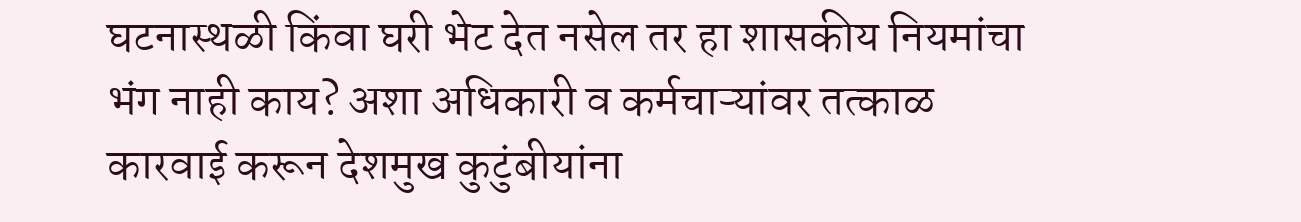घटनास्थळी किंवा घरी भेट देत नसेल तर हा शासकीय नियमांचा भंग नाही काय? अशा अधिकारी व कर्मचाऱ्यांवर तत्काळ कारवाई करून देशमुख कुटुंबीयांना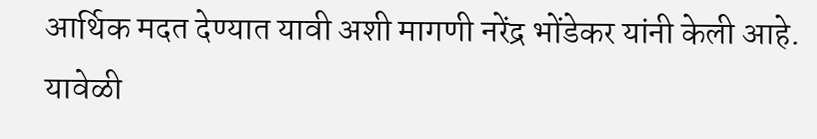आर्थिक मदत देण्यात यावी अशी मागणी नरेंद्र भोंडेकर यांनी केली आहे. यावेळी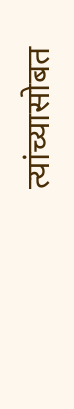त्यांच्यासोबत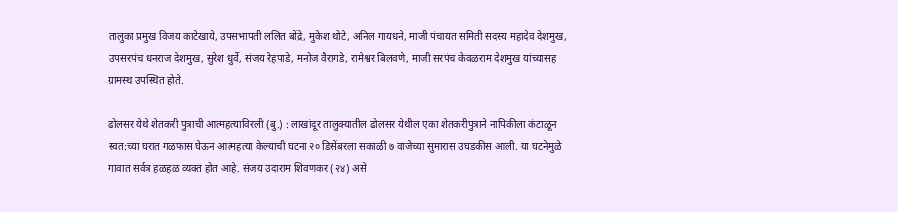तालुका प्रमुख विजय काटेखाये, उपसभापती ललित बोंद्रे, मुकेश थोटे, अनिल गायधने, माजी पंचायत समिती सदस्य महादेव देशमुख, उपसरपंच धनराज देशमुख, सुरेश धुर्वे, संजय रेहपाडे, मनोज वैरागडे, रामेश्वर बिलवणे, माजी सरपंच केवळराम देशमुख यांच्यासह ग्रामस्थ उपस्थित होते.

ढोलसर येथे शेतकरी पुत्राची आत्महत्याविरली (बु.) : लाखांदूर तालुक्यातील ढोलसर येथील एका शेतकरीपुत्राने नापिकीला कंटाळून स्वत:च्या घरात गळफास घेऊन आत्महत्या केल्याची घटना २० डिसेंबरला सकाळी ७ वाजेच्या सुमारास उघडकीस आली. या घटनेमुळे गावात सर्वत्र हळहळ व्यक्त होत आहे. संजय उदाराम शिवणकर (२४) असे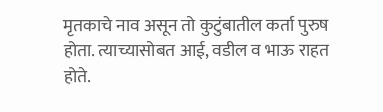मृतकाचे नाव असून तो कुटुंबातील कर्ता पुरुष होता. त्याच्यासोबत आई, वडील व भाऊ राहत होते.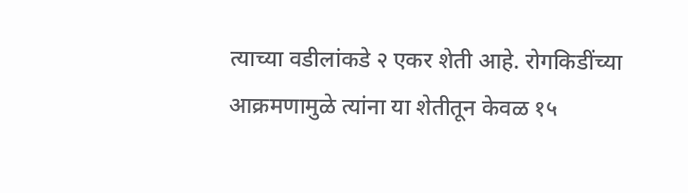त्याच्या वडीलांकडे २ एकर शेती आहे. रोगकिडींच्या आक्रमणामुळे त्यांना या शेतीतून केवळ १५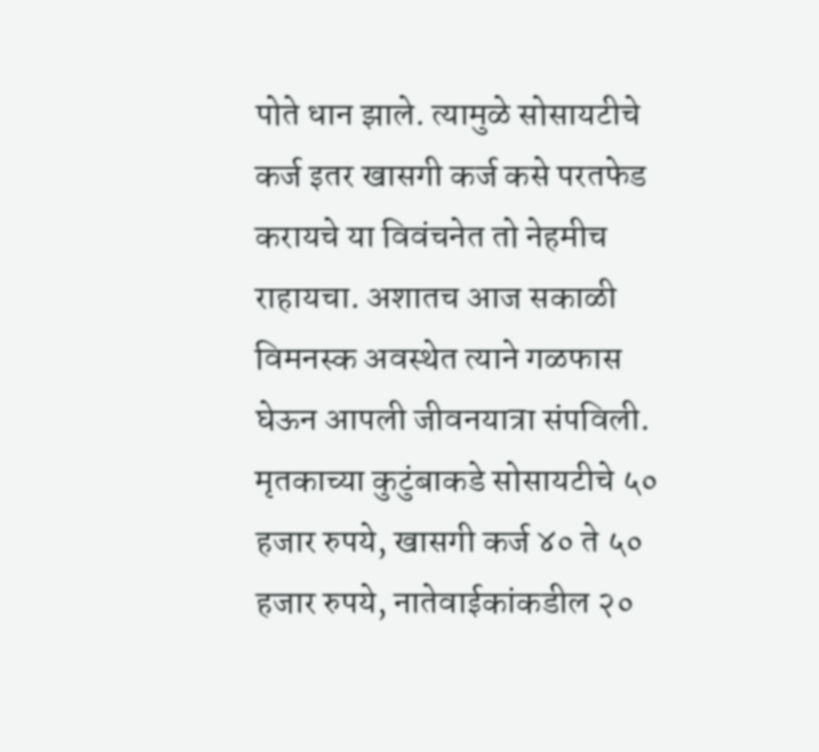पोते धान झाले. त्यामुळे सोसायटीचे कर्ज इतर खासगी कर्ज कसे परतफेड करायचे या विवंचनेत तो नेहमीच राहायचा. अशातच आज सकाळी विमनस्क अवस्थेत त्याने गळफास घेऊन आपली जीवनयात्रा संपविली. मृतकाच्या कुटुंबाकडे सोसायटीचे ५० हजार रुपये, खासगी कर्ज ४० ते ५० हजार रुपये, नातेवाईकांकडील २०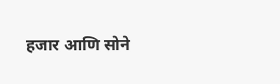हजार आणि सोने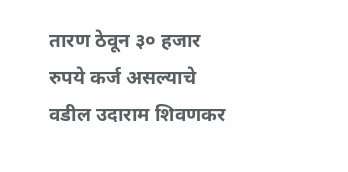तारण ठेवून ३० हजार रुपये कर्ज असल्याचे वडील उदाराम शिवणकर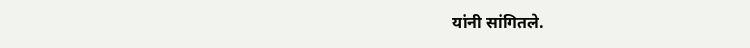यांनी सांगितले.